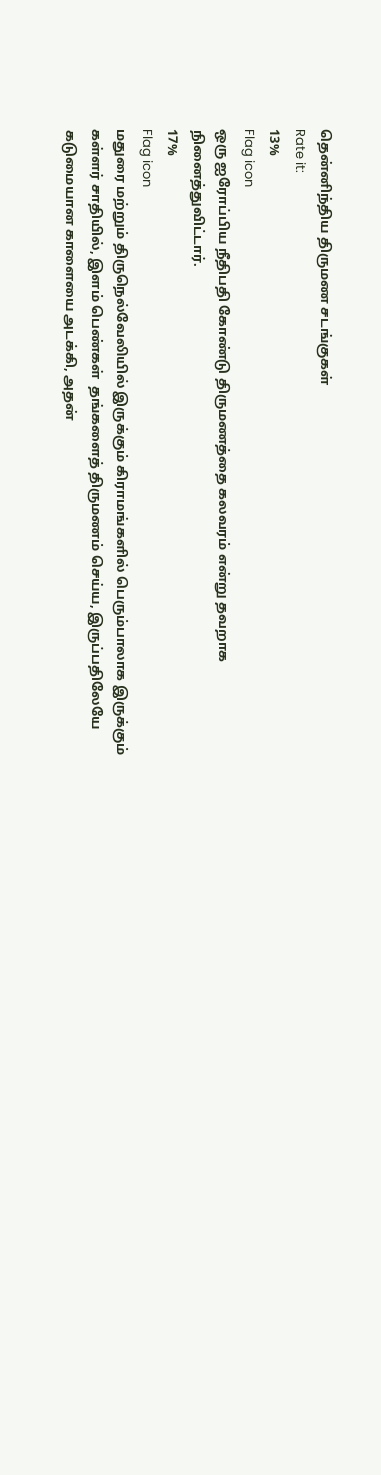தென்னிந்திய திருமண சடங்குகள்
Rate it:
13%
Flag icon
ஒரு ஐரோப்பிய நீதிபதி கோண்டு திருமணத்தை கலவரம் என்று தவறாக நினைத்துவிட்டார்.
17%
Flag icon
மதுரை மற்றும் திருநெல்வேலியில் இருக்கும் கிராமங்களில் பெரும்பாலாக இருக்கும் கள்ளர் சாதியில், இளம் பெண்கள்  தங்களைத் திருமணம் செய்ய, இருப்பதிலேயே கடுமையான காளையை அடக்கி, அதன்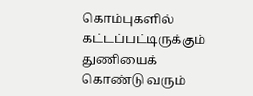கொம்புகளில் கட்டப்பட்டிருக்கும் துணியைக் கொண்டு வரும்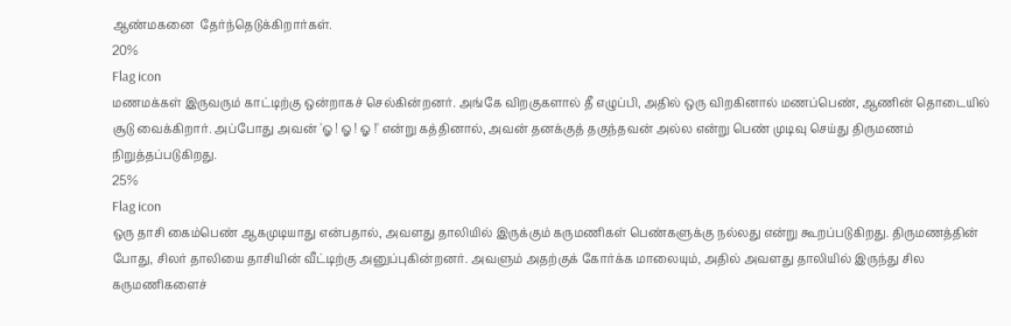ஆண்மகனை  தேர்ந்தெடுக்கிறார்கள்.
20%
Flag icon
மணமக்கள் இருவரும் காட்டிற்கு ஒன்றாகச் செல்கின்றனர். அங்கே விறகுகளால் தீ எழுப்பி, அதில் ஒரு விறகினால் மணப்பெண், ஆணின் தொடையில் சூடு வைக்கிறார். அப்போது அவன் 'ஓ ! ஓ ! ஓ !' என்று கத்தினால், அவன் தனக்குத் தகுந்தவன் அல்ல என்று பெண் முடிவு செய்து திருமணம் நிறுத்தப்படுகிறது.
25%
Flag icon
ஒரு தாசி கைம்பெண் ஆகமுடியாது என்பதால், அவளது தாலியில் இருக்கும் கருமணிகள் பெண்களுக்கு நல்லது என்று கூறப்படுகிறது. திருமணத்தின் போது, சிலர் தாலியை தாசியின் வீட்டிற்கு அனுப்புகின்றனர். அவளும் அதற்குக் கோர்க்க மாலையும், அதில் அவளது தாலியில் இருந்து சில கருமணிகளைச்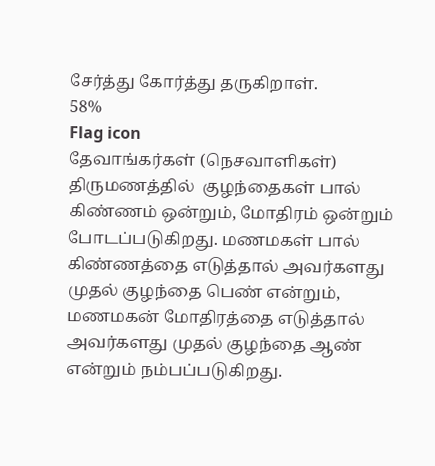சேர்த்து கோர்த்து தருகிறாள்.
58%
Flag icon
தேவாங்கர்கள் (நெசவாளிகள்) திருமணத்தில்  குழந்தைகள் பால் கிண்ணம் ஒன்றும், மோதிரம் ஒன்றும் போடப்படுகிறது. மணமகள் பால் கிண்ணத்தை எடுத்தால் அவர்களது முதல் குழந்தை பெண் என்றும், மணமகன் மோதிரத்தை எடுத்தால் அவர்களது முதல் குழந்தை ஆண் என்றும் நம்பப்படுகிறது.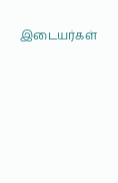இடையர்கள்